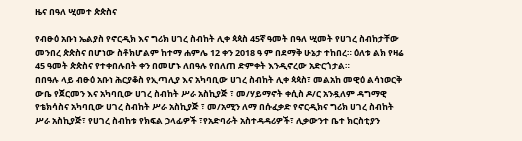ዜና በዓለ ሢመተ ጵጵስና

የብፁዕ አቡነ ኤልያስ የኖርዲክ እና ግሪክ ሀገረ ስብከት ሊቀ ጳጳስ 45ኛ ዓመት በዓለ ሢመት የሀገረ ስብከታቸው መንበረ ጵጵስና በሆነው ስቶክሆልም ከተማ ሐምሌ 12 ቀን 2018 ዓ ም በደማቅ ሁኔታ ተከበረ። ዕለቱ ልክ የዛሬ 45 ዓመት ጵጵስና የተቀበሉበት ቀን በመሆኑ ለበዓሉ የበለጠ ድምቀት እንዲኖረው አድርጎታል።
በበዓሉ ላይ ብፁዕ አቡነ ሕርያቆስ የኢጣሊያ እና አካባቢው ሀገረ ስብከት ሊቀ ጳጳስ፣ መልአከ መዊዕ ልሳነወርቅ ውቤ የጀርመን እና አካባቢው ሀገረ ስብከት ሥራ አስኪያጅ ፣ መ/ሃይማኖት ቀሲስ ዶ/ር አንዷለም ዳግማዊ የቴክሳስና አካባቢው ሀገረ ስብከት ሥራ አስኪያጅ ፣ መ/አሚን ለማ በሱፈቃድ የኖርዲክና ግሪክ ሀገረ ስብከት ሥራ አስኪያጅ፣ የሀገረ ስብከቱ የክፍል ኃላፊዎች ፣የአድባራት አስተዳዳሪዎች፣ ሊቃውንተ ቤተ ክርስቲያን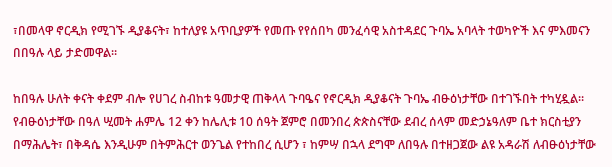፣በመላዋ ኖርዲክ የሚገኙ ዲያቆናት፣ ከተለያዩ አጥቢያዎች የመጡ የየሰበካ መንፈሳዊ አስተዳደር ጉባኤ አባላት ተወካዮች እና ምእመናን በበዓሉ ላይ ታድመዋል።

ከበዓሉ ሁለት ቀናት ቀደም ብሎ የሀገረ ስብከቱ ዓመታዊ ጠቅላላ ጉባዔና የኖርዲክ ዲያቆናት ጉባኤ ብፁዕነታቸው በተገኙበት ተካሂዷል። የብፁዕነታቸው በዓለ ሢመት ሐምሌ 12 ቀን ከሌሊቱ 10 ሰዓት ጀምሮ በመንበረ ጵጵስናቸው ደብረ ሰላም መድኃኔዓለም ቤተ ክርስቲያን በማሕሌት፣ በቅዳሴ እንዲሁም በትምሕርተ ወንጌል የተከበረ ሲሆን ፣ ከምሣ በኋላ ደግሞ ለበዓሉ በተዘጋጀው ልዩ አዳራሽ ለብፁዕነታቸው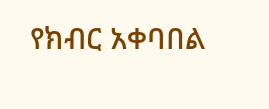የክብር አቀባበል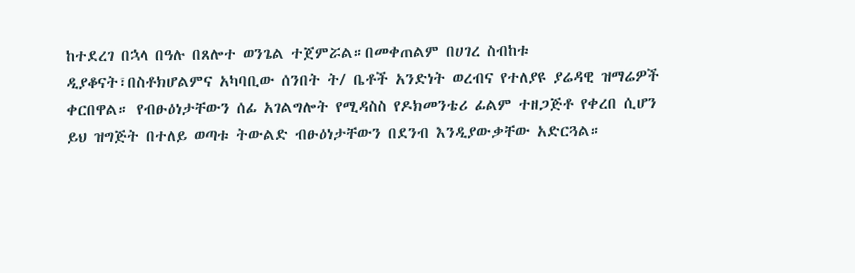ከተደረገ በኋላ በዓሉ በጸሎተ ወንጌል ተጀምሯል።በመቀጠልም በሀገረ ስብከቱ ዲያቆናት፣በስቶክሆልምና አካባቢው ሰንበት ት/ ቤቶች አንድነት ወረብና የተለያዩ ያሬዳዊ ዝማሬዎች ቀርበዋል። የብፁዕነታቸውን ሰፊ አገልግሎት የሚዳስስ የዶክመንቴሪ ፊልም ተዘጋጅቶ የቀረበ ሲሆን ይህ ዝግጅት በተለይ ወጣቱ ትውልድ ብፁዕነታቸውን በደንብ እንዲያውቃቸው አድርጓል።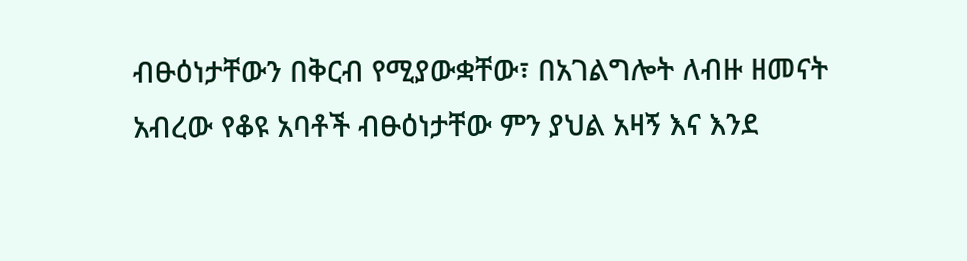ብፁዕነታቸውን በቅርብ የሚያውቋቸው፣ በአገልግሎት ለብዙ ዘመናት አብረው የቆዩ አባቶች ብፁዕነታቸው ምን ያህል አዛኝ እና እንደ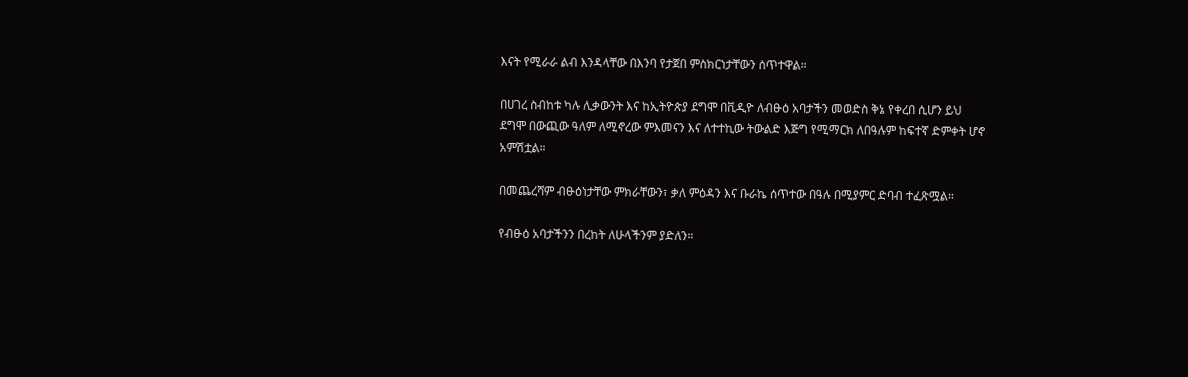እናት የሚራራ ልብ እንዳላቸው በእንባ የታጀበ ምስክርነታቸውን ሰጥተዋል።

በሀገረ ስብከቱ ካሉ ሊቃውንት እና ከኢትዮጵያ ደግሞ በቪዲዮ ለብፁዕ አባታችን መወድስ ቅኔ የቀረበ ሲሆን ይህ ደግሞ በውጪው ዓለም ለሚኖረው ምእመናን እና ለተተኪው ትውልድ እጅግ የሚማርክ ለበዓሉም ከፍተኛ ድምቀት ሆኖ አምሽቷል።

በመጨረሻም ብፁዕነታቸው ምክራቸውን፣ ቃለ ምዕዳን እና ቡራኬ ሰጥተው በዓሉ በሚያምር ድባብ ተፈጽሟል።

የብፁዕ አባታችንን በረከት ለሁላችንም ያድለን።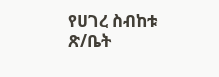የሀገረ ስብከቱ ጽ/ቤት